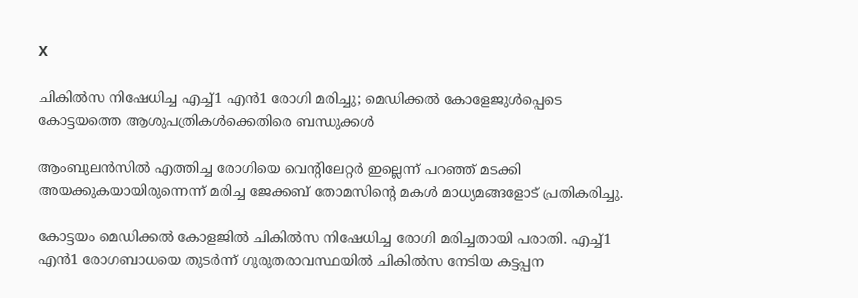X

ചികിൽസ നിഷേധിച്ച എച്ച്1 എൻ1 രോഗി മരിച്ചു; മെഡിക്കൽ കോളേജുള്‍പ്പെടെ കോട്ടയത്തെ ആശുപത്രികൾക്കെതിരെ ബന്ധുക്കൾ

ആംബുലൻസിൽ എത്തിച്ച രോഗിയെ വെന്റിലേറ്റർ ഇല്ലെന്ന് പറഞ്ഞ് മടക്കി അയക്കുകയായിരുന്നെന്ന് മരിച്ച ജേക്കബ് തോമസിന്റെ മകൾ മാധ്യമങ്ങളോട് പ്രതികരിച്ചു.

കോട്ടയം മെഡിക്കൽ കോളജിൽ ചികിൽസ നിഷേധിച്ച രോഗി മരിച്ചതായി പരാതി. എച്ച്1 എൻ1 രോഗബാധയെ തുടർന്ന് ഗുരുതരാവസ്ഥയിൽ ചികിൽസ നേടിയ കട്ടപ്പന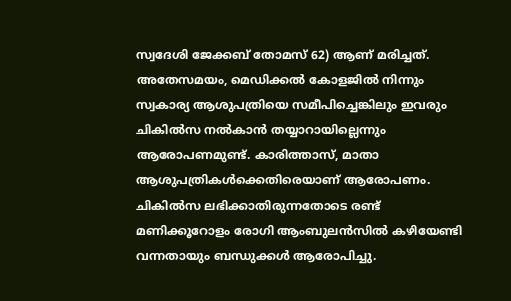സ്വദേശി ജേക്കബ് തോമസ് 62) ആണ് മരിച്ചത്. അതേസമയം, മെഡിക്കൽ കോളജിൽ നിന്നും സ്വകാര്യ ആശുപത്രിയെ സമീപിച്ചെങ്കിലും ഇവരും ചികിൽസ നൽകാൻ തയ്യാറായില്ലെന്നും ആരോപണമുണ്ട്. കാരിത്താസ്, മാതാ ആശുപത്രികൾ‌ക്കെതിരെയാണ് ആരോപണം. ചികിൽസ ലഭിക്കാതിരുന്നതോടെ രണ്ട് മണിക്കൂറോളം രോഗി ആംബുലൻസിൽ കഴിയേണ്ടി വന്നതായും ബന്ധുക്കൾ ആരോപിച്ചു.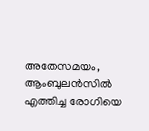അതേസമയം, ആംബുലൻസിൽ എത്തിച്ച രോഗിയെ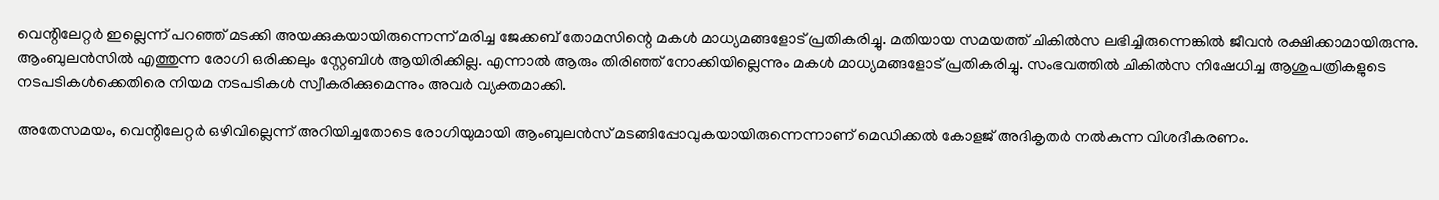വെന്റിലേറ്റർ ഇല്ലെന്ന് പറഞ്ഞ് മടക്കി അയക്കുകയായിരുന്നെന്ന് മരിച്ച ജേക്കബ് തോമസിന്റെ മകൾ മാധ്യമങ്ങളോട് പ്രതികരിച്ചു. മതിയായ സമയത്ത് ചികിൽസ ലഭിച്ചിരുന്നെങ്കിൽ ജീവൻ രക്ഷിക്കാമായിരുന്നു. ആംബുലൻസിൽ എത്തുന്ന രോഗി ഒരിക്കലും സ്റ്റേബിൾ ആയിരിക്കില്ല. എന്നാൽ ആരും തിരിഞ്ഞ് നോക്കിയില്ലെന്നും മകൾ മാധ്യമങ്ങളോട് പ്രതികരിച്ചു. സംഭവത്തിൽ ചികിൽസ നിഷേധിച്ച ആശുപത്രികളുടെ നടപടികൾക്കെതിരെ നിയമ നടപടികൾ സ്വീകരിക്കുമെന്നും അവർ വ്യക്തമാക്കി.

അതേസമയം, വെന്റിലേറ്റർ ഒഴിവില്ലെന്ന് അറിയിച്ചതോടെ രോഗിയുമായി ആംബുലൻസ് മടങ്ങിപ്പോവുകയായിരുന്നെന്നാണ് മെഡിക്കൽ കോളജ് അദികൃതര്‍ നൽകുന്ന വിശദീകരണം.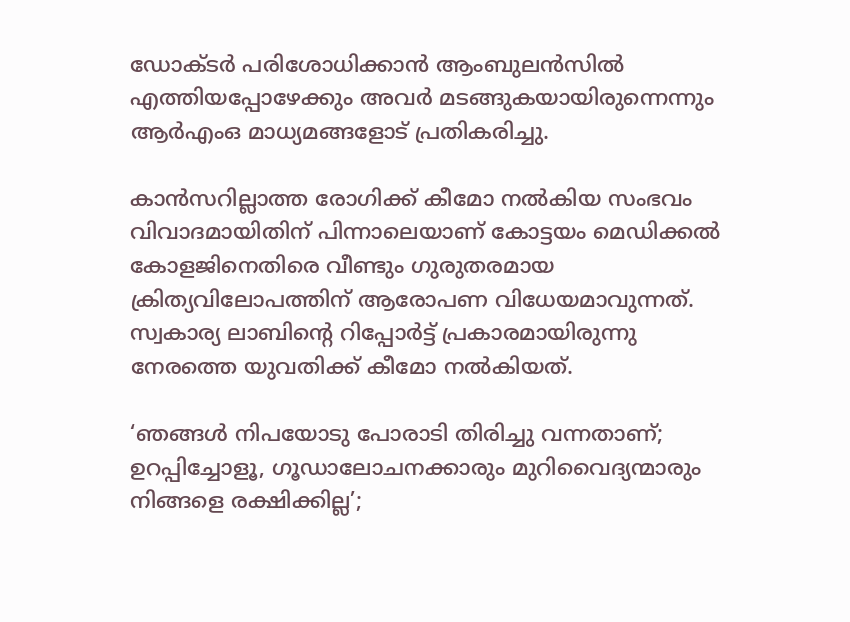ഡോക്ടർ പരിശോധിക്കാൻ ആംബുലൻസിൽ എത്തിയപ്പോഴേക്കും അവർ മടങ്ങുകയായിരുന്നെന്നും ആർഎംഒ മാധ്യമങ്ങളോട് പ്രതികരിച്ചു.

കാൻസറില്ലാത്ത രോഗിക്ക് കീമോ നൽകിയ സംഭവം വിവാദമായിതിന് പിന്നാലെയാണ് കോട്ടയം മെഡിക്കൽ കോളജിനെതിരെ വീണ്ടും ഗുരുതരമായ ക്രിത്യവിലോപത്തിന് ആരോപണ വിധേയമാവുന്നത്. സ്വകാര്യ ലാബിന്റെ റിപ്പോര്‍ട്ട് പ്രകാരമായിരുന്നു നേരത്തെ യുവതിക്ക് കീമോ നൽകിയത്.

‘ഞങ്ങള്‍ നിപയോടു പോരാടി തിരിച്ചു വന്നതാണ്‌; ഉറപ്പിച്ചോളൂ, ഗൂഡാലോചനക്കാരും മുറിവൈദ്യന്മാരും നിങ്ങളെ രക്ഷിക്കില്ല’;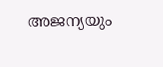അജന്യയും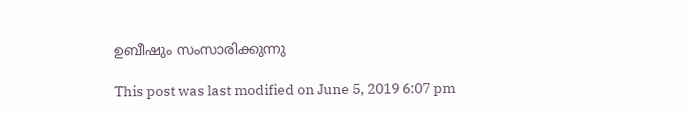ഉബീഷും സംസാരിക്കുന്നു

This post was last modified on June 5, 2019 6:07 pm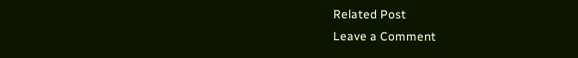Related Post
Leave a Comment